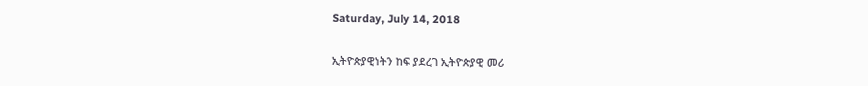Saturday, July 14, 2018

ኢትዮጵያዊነትን ከፍ ያደረገ ኢትዮጵያዊ መሪ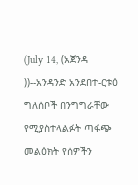(July 14, (አጀንዳ ))--አንዳንድ አንደበተ-ርቱዕ ግለሰቦች በንግግራቸው የሚያስተላልፉት ጣፋጭ መልዕክት የሰዎችን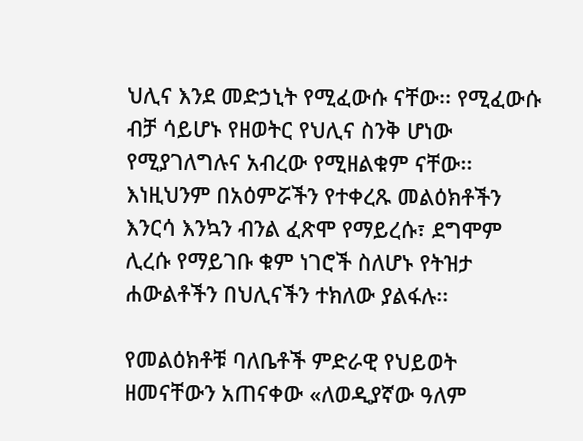ህሊና እንደ መድኃኒት የሚፈውሱ ናቸው፡፡ የሚፈውሱ ብቻ ሳይሆኑ የዘወትር የህሊና ስንቅ ሆነው የሚያገለግሉና አብረው የሚዘልቁም ናቸው፡፡ እነዚህንም በአዕምሯችን የተቀረጹ መልዕክቶችን እንርሳ እንኳን ብንል ፈጽሞ የማይረሱ፣ ደግሞም ሊረሱ የማይገቡ ቁም ነገሮች ስለሆኑ የትዝታ ሐውልቶችን በህሊናችን ተክለው ያልፋሉ፡፡

የመልዕክቶቹ ባለቤቶች ምድራዊ የህይወት ዘመናቸውን አጠናቀው «ለወዲያኛው ዓለም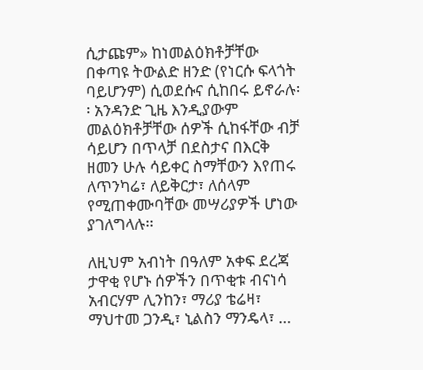ሲታጩም» ከነመልዕክቶቻቸው በቀጣዩ ትውልድ ዘንድ (የነርሱ ፍላጎት ባይሆንም) ሲወደሱና ሲከበሩ ይኖራሉ፡፡ አንዳንድ ጊዜ እንዲያውም መልዕክቶቻቸው ሰዎች ሲከፋቸው ብቻ ሳይሆን በጥላቻ በደስታና በእርቅ ዘመን ሁሉ ሳይቀር ስማቸውን እየጠሩ ለጥንካሬ፣ ለይቅርታ፣ ለሰላም የሚጠቀሙባቸው መሣሪያዎች ሆነው ያገለግላሉ፡፡

ለዚህም አብነት በዓለም አቀፍ ደረጃ ታዋቂ የሆኑ ሰዎችን በጥቂቱ ብናነሳ አብርሃም ሊንከን፣ ማሪያ ቴሬዛ፣ ማህተመ ጋንዲ፣ ኒልስን ማንዴላ፣ …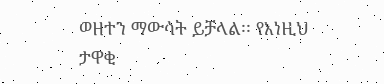ወዘተን ማውሳት ይቻላል፡፡ የእነዚህ ታዋቂ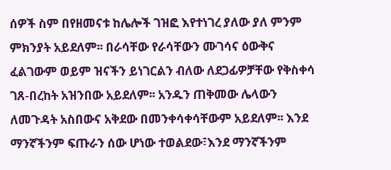ሰዎች ስም በየዘመናቱ ከሌሎች ገዝፎ እየተነገረ ያለው ያለ ምንም ምክንያት አይደለም፡፡ በራሳቸው የራሳቸውን ሙገሳና ዕውቅና ፈልገውም ወይም ዝናችን ይነገርልን ብለው ለደጋፊዎቻቸው የቅስቀሳ ገጸ-በረከት አዝንበው አይደለም፡፡ አንዱን ጠቅመው ሌላውን ለመጉዳት አስበውና አቅደው በመንቀሳቀሳቸውም አይደለም፡፡ እንደ ማንኛችንም ፍጡራን ሰው ሆነው ተወልደው፣እንደ ማንኛችንም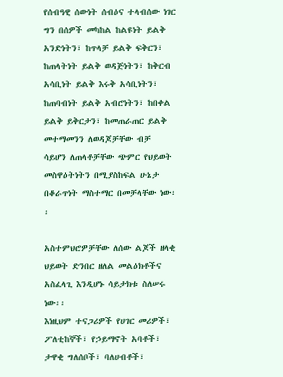የሰብዓዊ ሰውነት ሰብዕና ተላብሰው ነገር ግን በሰዎች መካከል ከልዩነት ይልቅ አንድነትን፣ ከጥላቻ ይልቅ ፍቅርን፣ ከጠላትነት ይልቅ ወዳጅነትን፣ ከቅርብ አሳቢነት ይልቅ እሩቅ አሳቢነትን፣ ከጠባብነት ይልቅ አብሮነትን፣ ከበቀል ይልቅ ይቅርታን፣ ከመጠራጠር ይልቅ መተማመንን ለወዳጆቻቸው ብቻ ሳይሆን ለጠላቶቻቸው ጭምር የህይወት መስዋዕትነትን በሚያስከፍል ሁኔታ በቆራጥነት ማስተማር በመቻላቸው ነው፡፡

አስተምህሮዎቻቸው ለሰው ልጆች ዘላቂ ህይወት ድንበር ዘለል መልዕክቶችና አስፈላጊ እንዲሆኑ ሳይታክቱ ስለሠሩ ነው፡፡
እነዚህም ተናጋሪዎች የሀገር መሪዎች፣ ፖለቲከኞች፣ የኃይማኖት አባቶች፣ ታዋቂ ግለሰቦች፣ ባለሀብቶች፣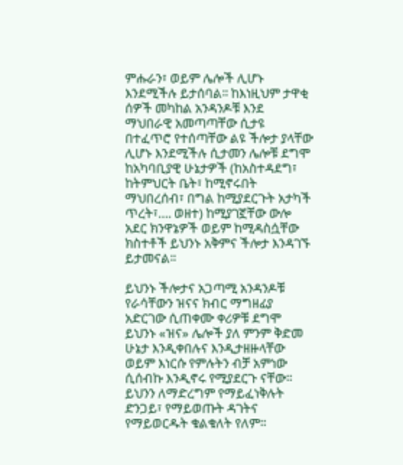ምሑራን፣ ወይም ሌሎች ሊሆኑ እንደሚችሉ ይታሰባል፡፡ ከእነዚህም ታዋቂ ሰዎች መካከል አንዳንዶቹ እንደ ማህበራዊ አመጣጣቸው ሲታዩ በተፈጥሮ የተሰጣቸው ልዩ ችሎታ ያላቸው ሊሆኑ እንደሚችሉ ሲታመን ሌሎቹ ደግሞ ከአካባቢያዊ ሁኔታዎች (ከአስተዳደግ፣ ከትምህርት ቤት፣ ከሚኖሩበት ማህበረሰብ፣ በግል ከሚያደርጉት አታካች ጥረት፣…. ወዘተ) ከሚያገኟቸው ውሎ አደር ክንዋኔዎች ወይም ከሚዳስሷቸው ክስተቶች ይህንኑ አቅምና ችሎታ እንዳገኙ ይታመናል፡፡

ይህንኑ ችሎታና አጋጣሚ አንዳንዶቹ የራሳቸውን ዝናና ክብር ማግዘፊያ አድርገው ሲጠቀሙ ቀሪዎቹ ደግሞ ይህንኑ «ዝና» ሌሎች ያለ ምንም ቅድመ ሁኔታ እንዲቀበሉና እንዲታዘዙላቸው ወይም እነርሱ የምሉትን ብቻ አምነው ሲሰብኩ እንዲኖሩ የሚያደርጉ ናቸው፡፡ ይህንን ለማድረግም የማይፈነቅሉት ድንጋይ፣ የማይወጡት ዳገትና የማይወርዱት ቁልቁለት የለም፡፡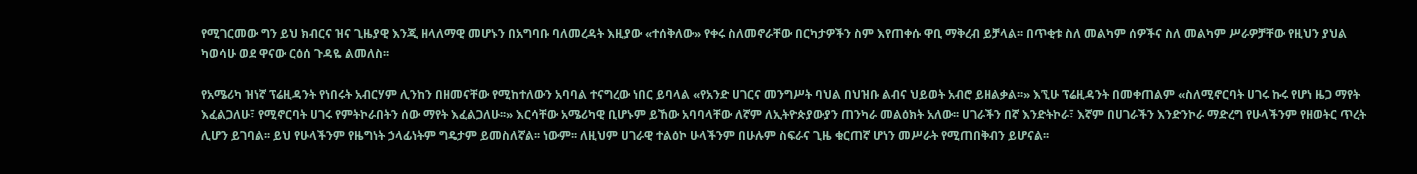የሚገርመው ግን ይህ ክብርና ዝና ጊዜያዊ እንጂ ዘላለማዊ መሆኑን በአግባቡ ባለመረዳት እዚያው «ተሰቅለው» የቀሩ ስለመኖራቸው በርካታዎችን ስም እየጠቀሱ ዋቢ ማቅረብ ይቻላል፡፡ በጥቂቱ ስለ መልካም ሰዎችና ስለ መልካም ሥራዎቻቸው የዚህን ያህል ካወሳሁ ወደ ዋናው ርዕሰ ጉዳዬ ልመለስ፡፡

የአሜሪካ ዝነኛ ፕሬዚዳንት የነበሩት አብርሃም ሊንከን በዘመናቸው የሚከተለውን አባባል ተናግረው ነበር ይባላል «የአንድ ሀገርና መንግሥት ባህል በህዝቡ ልብና ህይወት አብሮ ይዘልቃል፡፡» እኚሁ ፕሬዚዳንት በመቀጠልም «ስለሚኖርባት ሀገሩ ኩሩ የሆነ ዜጋ ማየት እፈልጋለሁ፣ የሚኖርባት ሀገሩ የምትኮራበትን ሰው ማየት እፈልጋለሁ፡፡» እርሳቸው አሜሪካዊ ቢሆኑም ይኸው አባባላቸው ለኛም ለኢትዮጵያውያን ጠንካራ መልዕክት አለው፡፡ ሀገራችን በኛ እንድትኮራ፣ እኛም በሀገራችን እንድንኮራ ማድረግ የሁላችንም የዘወትር ጥረት ሊሆን ይገባል፡፡ ይህ የሁላችንም የዜግነት ኃላፊነትም ግዴታም ይመስለኛል፡፡ ነውም፡፡ ለዚህም ሀገራዊ ተልዕኮ ሁላችንም በሁሉም ስፍራና ጊዜ ቁርጠኛ ሆነን መሥራት የሚጠበቅብን ይሆናል፡፡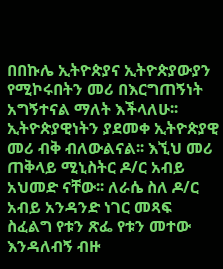በበኩሌ ኢትዮጵያና ኢትዮጵያውያን የሚኮሩበትን መሪ በእርግጠኝነት አግኝተናል ማለት እችላለሁ፡፡ ኢትዮጵያዊነትን ያደመቀ ኢትዮጵያዊ መሪ ብቅ ብለውልናል፡፡ እኚህ መሪ ጠቅላይ ሚኒስትር ዶ/ር አብይ አህመድ ናቸው፡፡ ለራሴ ስለ ዶ/ር አብይ አንዳንድ ነገር መጻፍ ስፈልግ የቱን ጽፌ የቱን መተው እንዳለብኝ ብዙ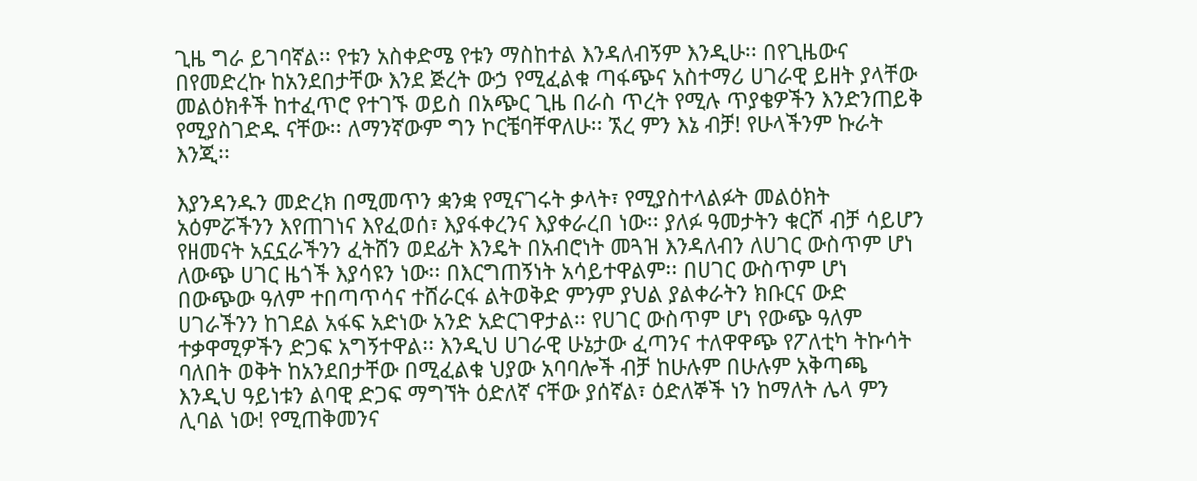ጊዜ ግራ ይገባኛል፡፡ የቱን አስቀድሜ የቱን ማስከተል እንዳለብኝም እንዲሁ፡፡ በየጊዜውና በየመድረኩ ከአንደበታቸው እንደ ጅረት ውኃ የሚፈልቁ ጣፋጭና አስተማሪ ሀገራዊ ይዘት ያላቸው መልዕክቶች ከተፈጥሮ የተገኙ ወይስ በአጭር ጊዜ በራስ ጥረት የሚሉ ጥያቄዎችን እንድንጠይቅ የሚያስገድዱ ናቸው፡፡ ለማንኛውም ግን ኮርቼባቸዋለሁ፡፡ ኧረ ምን እኔ ብቻ! የሁላችንም ኩራት እንጂ፡፡

እያንዳንዱን መድረክ በሚመጥን ቋንቋ የሚናገሩት ቃላት፣ የሚያስተላልፉት መልዕክት አዕምሯችንን እየጠገነና እየፈወሰ፣ እያፋቀረንና እያቀራረበ ነው፡፡ ያለፉ ዓመታትን ቁርሾ ብቻ ሳይሆን የዘመናት አኗኗራችንን ፈትሸን ወደፊት እንዴት በአብሮነት መጓዝ እንዳለብን ለሀገር ውስጥም ሆነ ለውጭ ሀገር ዜጎች እያሳዩን ነው፡፡ በእርግጠኝነት አሳይተዋልም፡፡ በሀገር ውስጥም ሆነ በውጭው ዓለም ተበጣጥሳና ተሸራርፋ ልትወቅድ ምንም ያህል ያልቀራትን ክቡርና ውድ ሀገራችንን ከገደል አፋፍ አድነው አንድ አድርገዋታል፡፡ የሀገር ውስጥም ሆነ የውጭ ዓለም ተቃዋሚዎችን ድጋፍ አግኝተዋል፡፡ እንዲህ ሀገራዊ ሁኔታው ፈጣንና ተለዋዋጭ የፖለቲካ ትኩሳት ባለበት ወቅት ከአንደበታቸው በሚፈልቁ ህያው አባባሎች ብቻ ከሁሉም በሁሉም አቅጣጫ እንዲህ ዓይነቱን ልባዊ ድጋፍ ማግኘት ዕድለኛ ናቸው ያሰኛል፣ ዕድለኞች ነን ከማለት ሌላ ምን ሊባል ነው! የሚጠቅመንና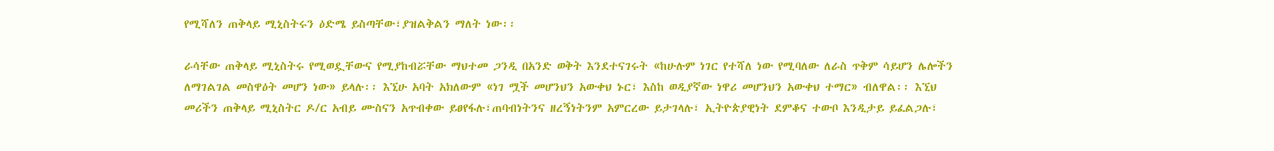የሚሻለን ጠቅላይ ሚኒስትሩን ዕድሜ ይስጣቸው፣ያዝልቅልን ማለት ነው፡፡

ራሳቸው ጠቅላይ ሚኒስትሩ የሚወዷቸውና የሚያከብሯቸው ማህተመ ጋንዲ በአንድ ወቅት እንደተናገሩት «ከሁሉም ነገር የተሻለ ነው የሚባለው ለራስ ጥቅም ሳይሆን ሌሎችን ለማገልገል መስዋዕት መሆን ነው» ይላሉ፡፡ እኚሁ አባት አክለውም «ነገ ሟች መሆንህን አውቀህ ኑር፣ እስከ ወዲያኛው ነዋሪ መሆንህን አውቀህ ተማር» ብለዋል፡፡ እኚህ መሪችን ጠቅላይ ሚኒስትር ዶ/ር አብይ ሙስናን አጥብቀው ይፀየፋሉ፣ጠባብነትንና ዘረኝነትንም አምርረው ይታገላሉ፣ ኢትዮጵያዊነት ደምቆና ተውቦ እንዲታይ ይፈልጋሉ፣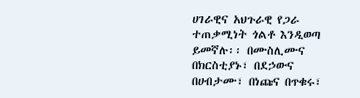ሀገራዊና አህጉራዊ የጋራ ተጠቃሚነት ጎልቶ እንዲወጣ ይመኛሉ፡፡ በሙስሊሙና በክርስቲያኑ፣ በደኃውና በሀብታሙ፣ በነጩና በጥቁሩ፣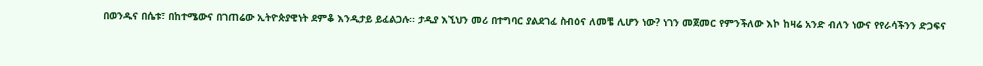በወንዱና በሴቱ፣ በከተሜውና በገጠሬው ኢትዮጵያዊነት ደምቆ እንዲታይ ይፈልጋሉ፡፡ ታዲያ እኚህን መሪ በተግባር ያልደገፈ ስብዕና ለመቼ ሊሆን ነው? ነገን መጀመር የምንችለው እኮ ከዛሬ አንድ ብለን ነውና የየራሳችንን ድጋፍና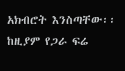አክብሮት እንስጣቸው፡፡ ከዚያም የጋራ ፍሬ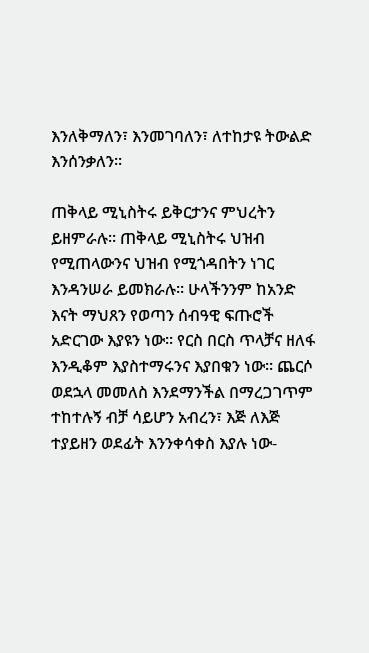እንለቅማለን፣ እንመገባለን፣ ለተከታዩ ትውልድ እንሰንቃለን፡፡

ጠቅላይ ሚኒስትሩ ይቅርታንና ምህረትን ይዘምራሉ፡፡ ጠቅላይ ሚኒስትሩ ህዝብ የሚጠላውንና ህዝብ የሚጎዳበትን ነገር እንዳንሠራ ይመክራሉ፡፡ ሁላችንንም ከአንድ እናት ማህጸን የወጣን ሰብዓዊ ፍጡሮች አድርገው እያዩን ነው፡፡ የርስ በርስ ጥላቻና ዘለፋ እንዲቆም እያስተማሩንና እያበቁን ነው፡፡ ጨርሶ ወደኋላ መመለስ እንደማንችል በማረጋገጥም ተከተሉኝ ብቻ ሳይሆን አብረን፣ እጅ ለእጅ ተያይዘን ወደፊት እንንቀሳቀስ እያሉ ነው-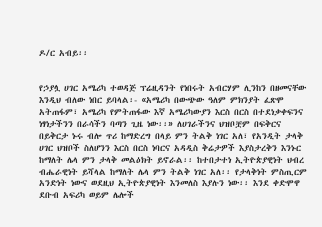ዶ/ር አብይ፡፡


የኃያሏ ሀገር አሜሪካ ተወዳጅ ፕሬዚዳንት የነበሩት አብርሃም ሊንከን በዘመናቸው እንዲህ ብለው ነበር ይባላል፡- «አሜሪካ በውጭው ዓለም ምክንያት ፈጽሞ አትጠፋም፣ አሜሪካ የምትጠፋው እኛ አሜሪካውያን እርስ በርስ በተደነቃቀፍንና ነፃነታችንን በራሳችን ባጣን ጊዜ ነው፡፡» ለሀገራችንና ህዝቦቿም በፍቅርና በይቅርታ ኑሩ ብሎ ጥሪ ከማድረግ በላይ ምን ትልቅ ነገር አለ፣ የአንዲት ታላቅ ሀገር ህዝቦች ስለሆንን እርስ በርስ ነባርና አዳዲስ ቅሬታዎች እያስታረቅን እንኑር ከማለት ሌላ ምን ታላቅ መልዕክት ይኖራል፡፡ ከተበታተነ ኢትዮጵያዊነት ህብረ ብሔራዊነት ይሻላል ከማለት ሌላ ምን ትልቅ ነገር አለ፡፡ የታላቅነት ምስጢርም አንድነት ነውና ወደዚህ ኢትዮጵያዊነት እንመለስ እያሉን ነው፡፡ እንደ ቀድሞዋ ደቡብ አፍሪካ ወይም ሌሎች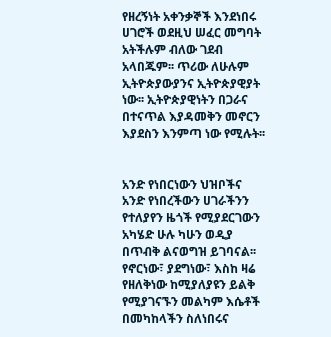የዘረኝነት አቀንቃኞች እንደነበሩ ሀገሮች ወደዚህ ሠፈር መግባት አትችሉም ብለው ገደብ አላበጁም፡፡ ጥሪው ለሁሉም ኢትዮጵያውያንና ኢትዮጵያዊያት ነው፡፡ ኢትዮጵያዊነትን በጋራና በተናጥል እያዳመቅን መኖርን እያደስን እንምጣ ነው የሚሉት፡፡


አንድ የነበርነውን ህዝቦችና አንድ የነበረችውን ሀገራችንን የተለያየን ዜጎች የሚያደርገውን አካሄድ ሁሉ ካሁን ወዲያ በጥብቅ ልናወግዝ ይገባናል፡፡ የኖርነው፣ ያደግነው፣ እስከ ዛሬ የዘለቅነው ከሚያለያዩን ይልቅ የሚያገናኙን መልካም እሴቶች በመካከላችን ስለነበሩና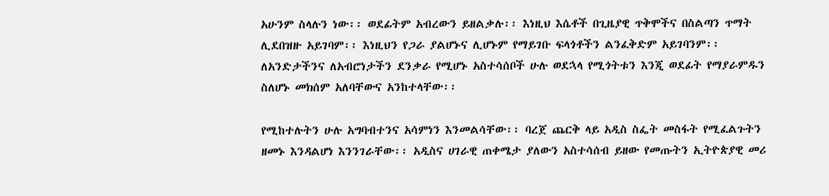አሁንም ስላሉን ነው፡፡ ወደፊትም አብረውን ይዘልቃሉ፡፡ እነዚህ እሴቶች በጊዜያዊ ጥቅሞችና በስልጣን ጥማት ሊደበዝዙ አይገባም፡፡ እነዚህን የጋራ ያልሆኑና ሊሆኑም የማይገቡ ፍላጎቶችን ልንፈቅድም አይገባንም፡፡ ለአንድታችንና ለአብሮነታችን ደንቃራ የሚሆኑ አስተሳሰቦች ሁሉ ወደኋላ የሚጎትቱን እንጂ ወደፊት የማያራምዱን ስለሆኑ መክሰም አለባቸውና አንከተላቸው፡፡

የሚከተሉትን ሁሉ አግባብተንና አሳምነን እንመልሳቸው፡፡ ባረጀ ጨርቅ ላይ አዲስ ስፌት መስፋት የሚፈልጉትን ዘመኑ እንዳልሆነ እንንገራቸው፡፡ አዲስና ሀገራዊ ጠቀሜታ ያለውን አስተሳሰብ ይዘው የመጡትን ኢትዮጵያዊ መሪ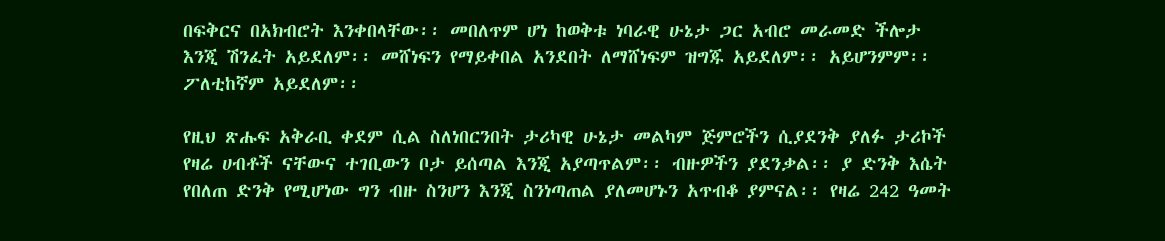በፍቅርና በአክብሮት እንቀበላቸው፡፡ መበለጥም ሆነ ከወቅቱ ነባራዊ ሁኔታ ጋር አብሮ መራመድ ችሎታ እንጂ ሽንፈት አይደለም፡፡ መሸነፍን የማይቀበል አንደበት ለማሸነፍም ዝግጁ አይደለም፡፡ አይሆንምም፡፡ ፖለቲከኛም አይደለም፡፡

የዚህ ጽሑፍ አቅራቢ ቀደም ሲል ስለነበርንበት ታሪካዊ ሁኔታ መልካም ጅምሮችን ሲያደንቅ ያለፉ ታሪኮች የዛሬ ሀብቶች ናቸውና ተገቢውን ቦታ ይሰጣል እንጂ አያጣጥልም፡፡ ብዙዎችን ያደንቃል፡፡ ያ ድንቅ እሴት የበለጠ ድንቅ የሚሆነው ግን ብዙ ስንሆን እንጂ ስንነጣጠል ያለመሆኑን አጥብቆ ያምናል፡፡ የዛሬ 242 ዓመት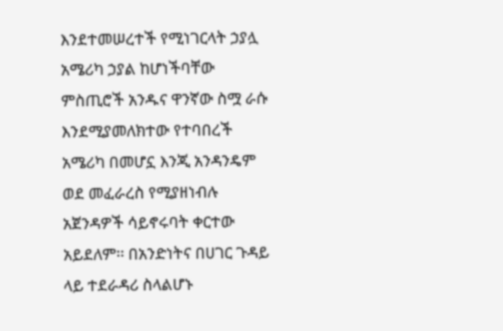እንደተመሠረተች የሚነገርላት ኃያሏ አሜሪካ ኃያል ከሆነችባቸው ምስጢሮች አንዱና ዋንኛው ስሟ ራሱ እንደሚያመለክተው የተባበረች አሜሪካ በመሆኗ እንጂ አንዳንዴም ወደ መፈራረስ የሚያዘነብሉ አጀንዳዎች ሳይኖሩባት ቀርተው አይደለም፡፡ በአንድነትና በሀገር ጉዳይ ላይ ተደራዳሪ ስላልሆኑ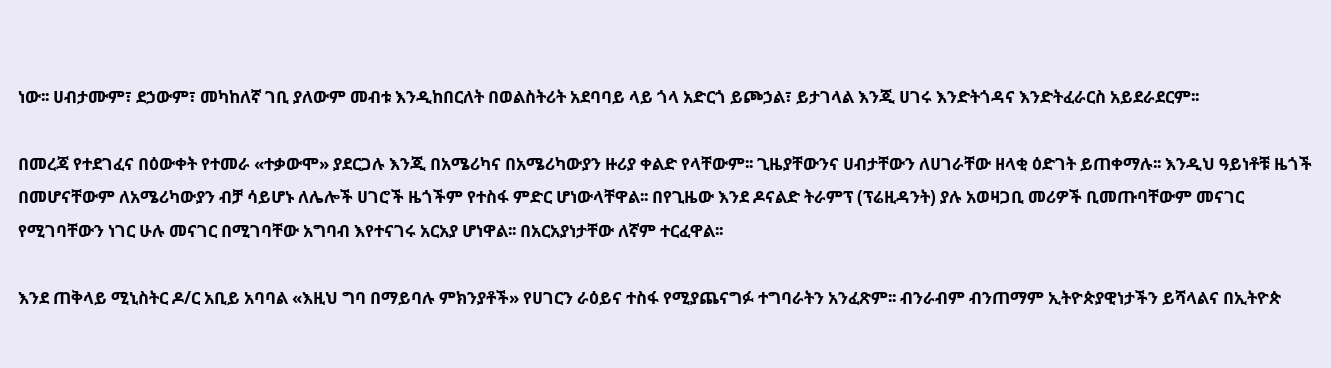ነው፡፡ ሀብታሙም፣ ደኃውም፣ መካከለኛ ገቢ ያለውም መብቱ እንዲከበርለት በወልስትሪት አደባባይ ላይ ጎላ አድርጎ ይጮኃል፣ ይታገላል እንጂ ሀገሩ እንድትጎዳና እንድትፈራርስ አይደራደርም፡፡

በመረጃ የተደገፈና በዕውቀት የተመራ «ተቃውሞ» ያደርጋሉ እንጂ በአሜሪካና በአሜሪካውያን ዙሪያ ቀልድ የላቸውም፡፡ ጊዜያቸውንና ሀብታቸውን ለሀገራቸው ዘላቂ ዕድገት ይጠቀማሉ፡፡ እንዲህ ዓይነቶቹ ዜጎች በመሆናቸውም ለአሜሪካውያን ብቻ ሳይሆኑ ለሌሎች ሀገሮች ዜጎችም የተስፋ ምድር ሆነውላቸዋል፡፡ በየጊዜው እንደ ዶናልድ ትራምፕ (ፕሬዚዳንት) ያሉ አወዛጋቢ መሪዎች ቢመጡባቸውም መናገር የሚገባቸውን ነገር ሁሉ መናገር በሚገባቸው አግባብ እየተናገሩ አርአያ ሆነዋል፡፡ በአርአያነታቸው ለኛም ተርፈዋል፡፡

እንደ ጠቅላይ ሚኒስትር ዶ/ር አቢይ አባባል «እዚህ ግባ በማይባሉ ምክንያቶች» የሀገርን ራዕይና ተስፋ የሚያጨናግፉ ተግባራትን አንፈጽም፡፡ ብንራብም ብንጠማም ኢትዮጵያዊነታችን ይሻላልና በኢትዮጵ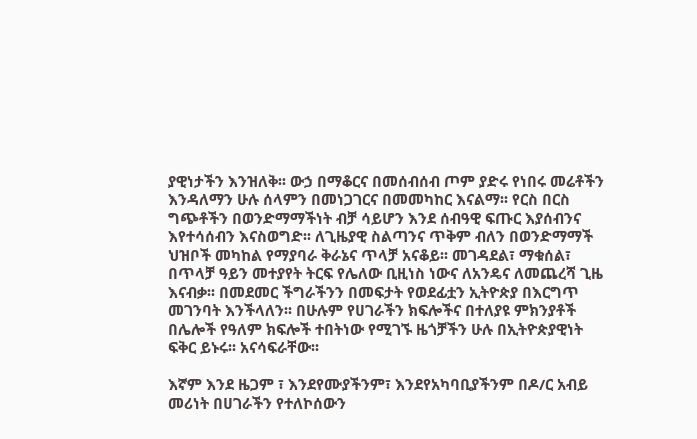ያዊነታችን እንዝለቅ፡፡ ውኃ በማቆርና በመሰብሰብ ጦም ያድሩ የነበሩ መሬቶችን እንዳለማን ሁሉ ሰላምን በመነጋገርና በመመካከር እናልማ፡፡ የርስ በርስ ግጭቶችን በወንድማማችነት ብቻ ሳይሆን እንደ ሰብዓዊ ፍጡር እያሰብንና እየተሳሰብን እናስወግድ፡፡ ለጊዜያዊ ስልጣንና ጥቅም ብለን በወንድማማች ህዝቦች መካከል የማያባራ ቅራኔና ጥላቻ አናቆይ፡፡ መገዳደል፣ ማቁሰል፣ በጥላቻ ዓይን መተያየት ትርፍ የሌለው ቢዚነስ ነውና ለአንዴና ለመጨረሻ ጊዜ እናብቃ፡፡ በመደመር ችግራችንን በመፍታት የወደፊቷን ኢትዮጵያ በእርግጥ መገንባት እንችላለን፡፡ በሁሉም የሀገራችን ክፍሎችና በተለያዩ ምክንያቶች በሌሎች የዓለም ክፍሎች ተበትነው የሚገኙ ዜጎቻችን ሁሉ በኢትዮጵያዊነት ፍቅር ይኑሩ፡፡ አናሳፍራቸው፡፡

እኛም እንደ ዜጋም ፣ እንደየሙያችንም፣ እንደየአካባቢያችንም በዶ/ር አብይ መሪነት በሀገራችን የተለኮሰውን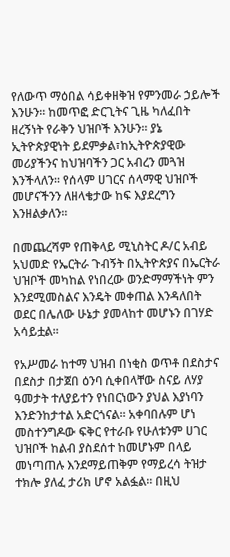የለውጥ ማዕበል ሳይቀዘቅዝ የምንመራ ኃይሎች እንሁን፡፡ ከመጥፎ ድርጊትና ጊዜ ካለፈበት ዘረኝነት የራቅን ህዝቦች እንሁን፡፡ ያኔ ኢትዮጵያዊነት ይደምቃል፣ከኢትዮጵያዊው መሪያችንና ከህዝባችን ጋር አብረን መጓዝ እንችላለን፡፡ የሰላም ሀገርና ሰላማዊ ህዝቦች መሆናችንን ለዘላቄታው ከፍ እያደረግን እንዘልቃለን፡፡

በመጨረሻም የጠቅላይ ሚኒስትር ዶ/ር አብይ አህመድ የኤርትራ ጉብኝት በኢትዮጵያና በኤርትራ ህዝቦች መካከል የነበረው ወንድማማችነት ምን እንደሚመስልና እንዴት መቀጠል እንዳለበት ወደር በሌለው ሁኔታ ያመላከተ መሆኑን በገሃድ አሳይቷል፡፡

የአሥመራ ከተማ ህዝብ በነቂስ ወጥቶ በደስታና በደስታ በታጀበ ዕንባ ሲቀበላቸው ስናይ ለሃያ ዓመታት ተለያይተን የነበርነውን ያህል እያነባን እንድንከታተል አድርጎናል፡፡ አቀባበሉም ሆነ መስተንግዶው ፍቅር የተራቡ የሁለቱንም ሀገር ህዝቦች ከልብ ያስደሰተ ከመሆኑም በላይ መነጣጠሉ እንደማይጠቅም የማይረሳ ትዝታ ተክሎ ያለፈ ታሪክ ሆኖ አልፏል፡፡ በዚህ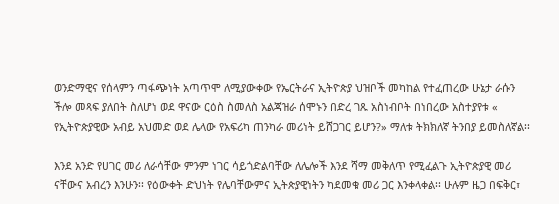ወንድማዊና የሰላምን ጣፋጭነት አጣጥሞ ለሚያውቀው የኤርትራና ኢትዮጵያ ህዝቦች መካከል የተፈጠረው ሁኔታ ራሱን ችሎ መጻፍ ያለበት ስለሆነ ወደ ዋናው ርዕስ ስመለስ አልጃዝራ ሰሞኑን በድረ ገጹ አስነብቦት በነበረው አስተያየቱ « የኢትዮጵያዊው አብይ አህመድ ወደ ሌላው የአፍሪካ ጠንካራ መሪነት ይሸጋገር ይሆን?» ማለቱ ትክክለኛ ትንበያ ይመስለኛል፡፡

እንደ አንድ የሀገር መሪ ለራሳቸው ምንም ነገር ሳይጎድልባቸው ለሌሎች እንደ ሻማ መቅለጥ የሚፈልጉ ኢትዮጵያዊ መሪ ናቸውና አብረን እንሁን፡፡ የዕውቀት ድህነት የሌባቸውምና ኢትጵያዊነትን ካደመቁ መሪ ጋር እንቀላቀል፡፡ ሁሉም ዜጋ በፍቅር፣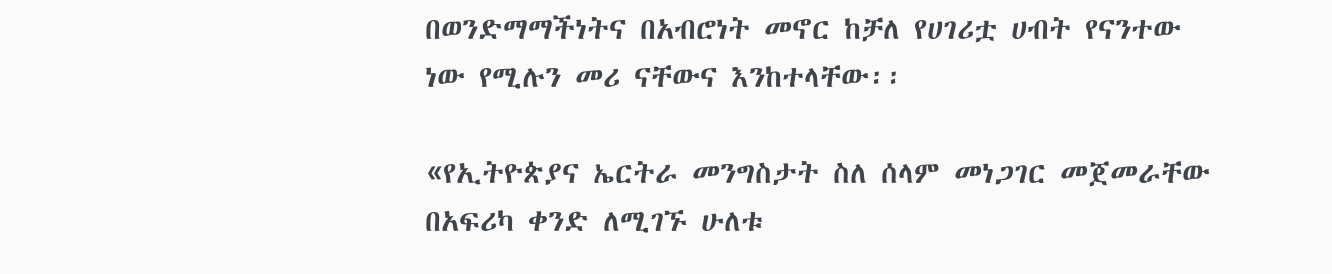በወንድማማችነትና በአብሮነት መኖር ከቻለ የሀገሪቷ ሀብት የናንተው ነው የሚሉን መሪ ናቸውና እንከተላቸው፡፡

«የኢትዮጵያና ኤርትራ መንግስታት ስለ ሰላም መነጋገር መጀመራቸው በአፍሪካ ቀንድ ለሚገኙ ሁለቱ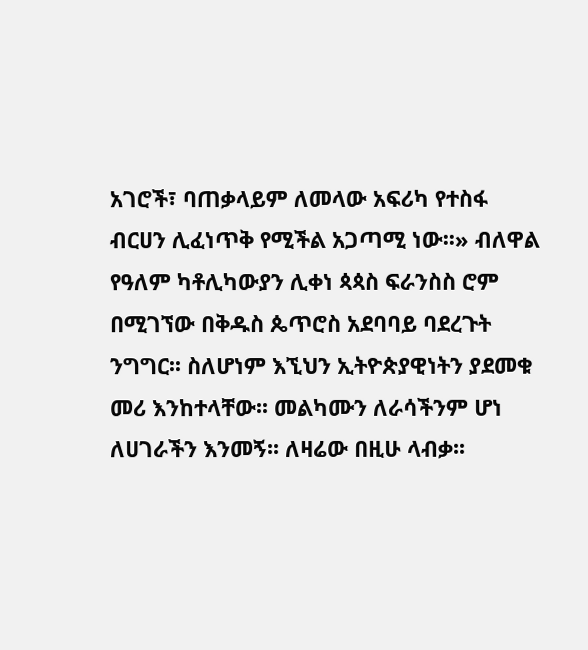አገሮች፣ ባጠቃላይም ለመላው አፍሪካ የተስፋ ብርሀን ሊፈነጥቅ የሚችል አጋጣሚ ነው፡፡» ብለዋል የዓለም ካቶሊካውያን ሊቀነ ጳጳስ ፍራንስስ ሮም በሚገኘው በቅዱስ ጴጥሮስ አደባባይ ባደረጉት ንግግር፡፡ ስለሆነም እኚህን ኢትዮጵያዊነትን ያደመቁ መሪ እንከተላቸው፡፡ መልካሙን ለራሳችንም ሆነ ለሀገራችን እንመኝ፡፡ ለዛሬው በዚሁ ላብቃ፡፡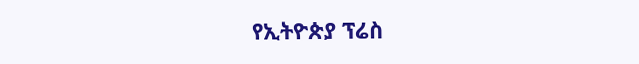የኢትዮጵያ ፕሬስ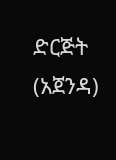ድርጅት (አጀንዳ)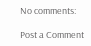No comments:

Post a Comment